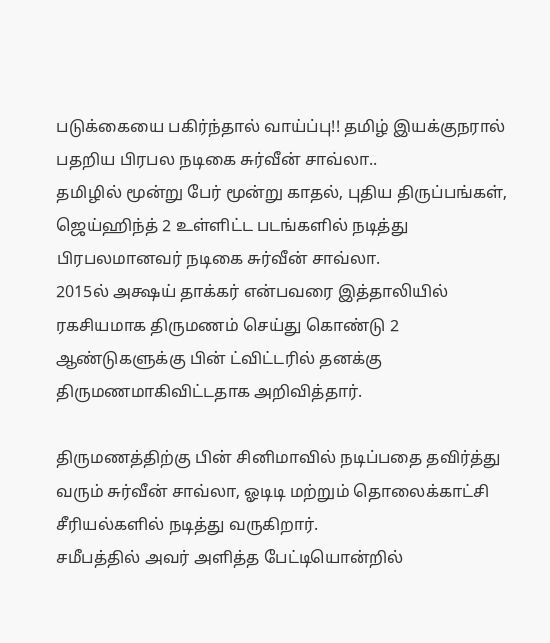படுக்கையை பகிர்ந்தால் வாய்ப்பு!! தமிழ் இயக்குநரால் பதறிய பிரபல நடிகை சுர்வீன் சாவ்லா..
தமிழில் மூன்று பேர் மூன்று காதல், புதிய திருப்பங்கள், ஜெய்ஹிந்த் 2 உள்ளிட்ட படங்களில் நடித்து பிரபலமானவர் நடிகை சுர்வீன் சாவ்லா.
2015ல் அக்ஷய் தாக்கர் என்பவரை இத்தாலியில் ரகசியமாக திருமணம் செய்து கொண்டு 2 ஆண்டுகளுக்கு பின் ட்விட்டரில் தனக்கு திருமணமாகிவிட்டதாக அறிவித்தார்.

திருமணத்திற்கு பின் சினிமாவில் நடிப்பதை தவிர்த்து வரும் சுர்வீன் சாவ்லா, ஓடிடி மற்றும் தொலைக்காட்சி சீரியல்களில் நடித்து வருகிறார்.
சமீபத்தில் அவர் அளித்த பேட்டியொன்றில்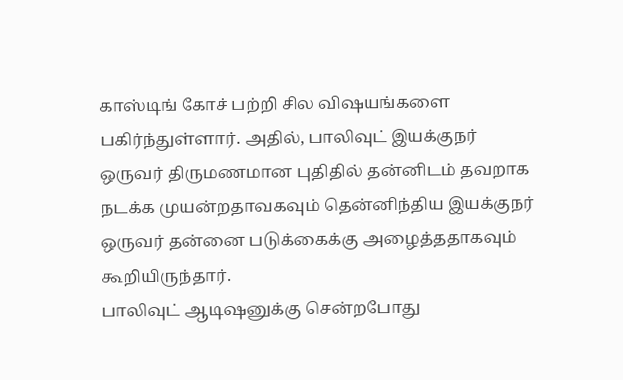காஸ்டிங் கோச் பற்றி சில விஷயங்களை பகிர்ந்துள்ளார். அதில், பாலிவுட் இயக்குநர் ஒருவர் திருமணமான புதிதில் தன்னிடம் தவறாக நடக்க முயன்றதாவகவும் தென்னிந்திய இயக்குநர் ஒருவர் தன்னை படுக்கைக்கு அழைத்ததாகவும் கூறியிருந்தார்.
பாலிவுட் ஆடிஷனுக்கு சென்றபோது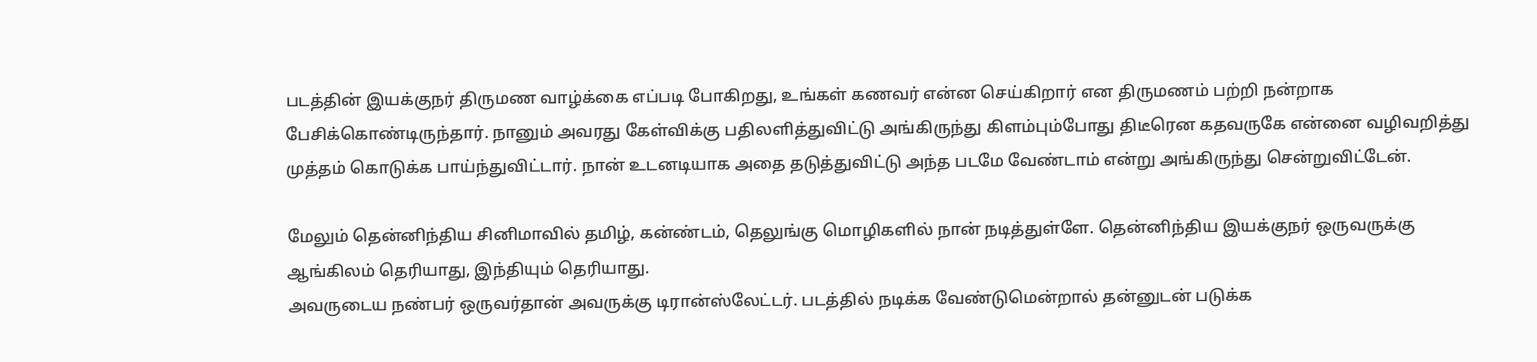படத்தின் இயக்குநர் திருமண வாழ்க்கை எப்படி போகிறது, உங்கள் கணவர் என்ன செய்கிறார் என திருமணம் பற்றி நன்றாக பேசிக்கொண்டிருந்தார். நானும் அவரது கேள்விக்கு பதிலளித்துவிட்டு அங்கிருந்து கிளம்பும்போது திடீரென கதவருகே என்னை வழிவறித்து முத்தம் கொடுக்க பாய்ந்துவிட்டார். நான் உடனடியாக அதை தடுத்துவிட்டு அந்த படமே வேண்டாம் என்று அங்கிருந்து சென்றுவிட்டேன்.

மேலும் தென்னிந்திய சினிமாவில் தமிழ், கன்ண்டம், தெலுங்கு மொழிகளில் நான் நடித்துள்ளே. தென்னிந்திய இயக்குநர் ஒருவருக்கு ஆங்கிலம் தெரியாது, இந்தியும் தெரியாது.
அவருடைய நண்பர் ஒருவர்தான் அவருக்கு டிரான்ஸ்லேட்டர். படத்தில் நடிக்க வேண்டுமென்றால் தன்னுடன் படுக்க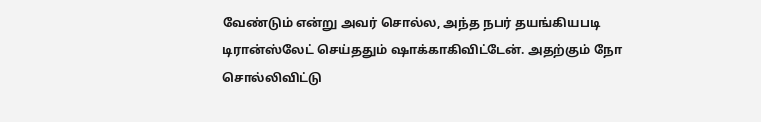வேண்டும் என்று அவர் சொல்ல, அந்த நபர் தயங்கியபடி டிரான்ஸ்லேட் செய்ததும் ஷாக்காகிவிட்டேன். அதற்கும் நோ சொல்லிவிட்டு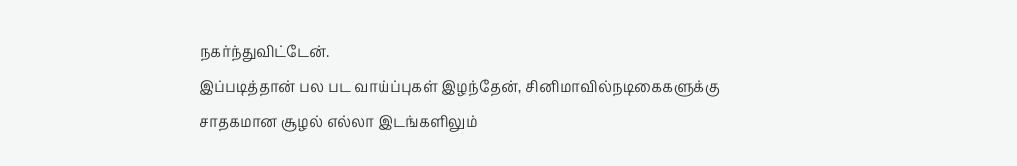நகர்ந்துவிட்டேன்.
இப்படித்தான் பல பட வாய்ப்புகள் இழந்தேன், சினிமாவில்நடிகைகளுக்கு சாதகமான சூழல் எல்லா இடங்களிலும்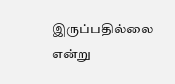இருப்பதில்லை என்று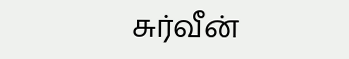சுர்வீன்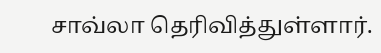சாவ்லா தெரிவித்துள்ளார்.